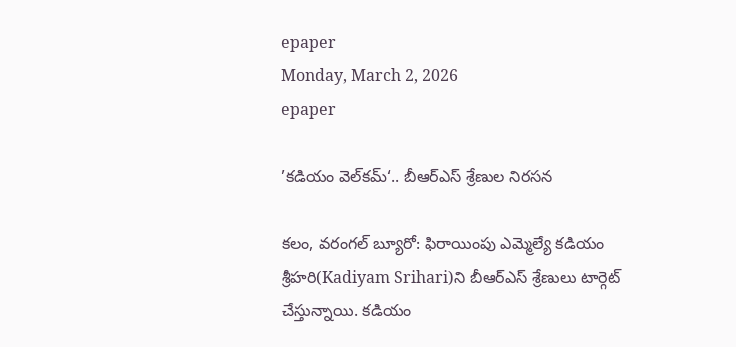epaper
Monday, March 2, 2026
epaper

’కడియం వెల్‌కమ్‘.. బీఆర్ఎస్ శ్రేణుల నిరసన

కలం, వరంగల్ బ్యూరో: ఫిరాయింపు ఎమ్మెల్యే కడియం శ్రీహరి(Kadiyam Srihari)ని బీఆర్ఎస్ శ్రేణులు టార్గెట్ చేస్తున్నాయి. కడియం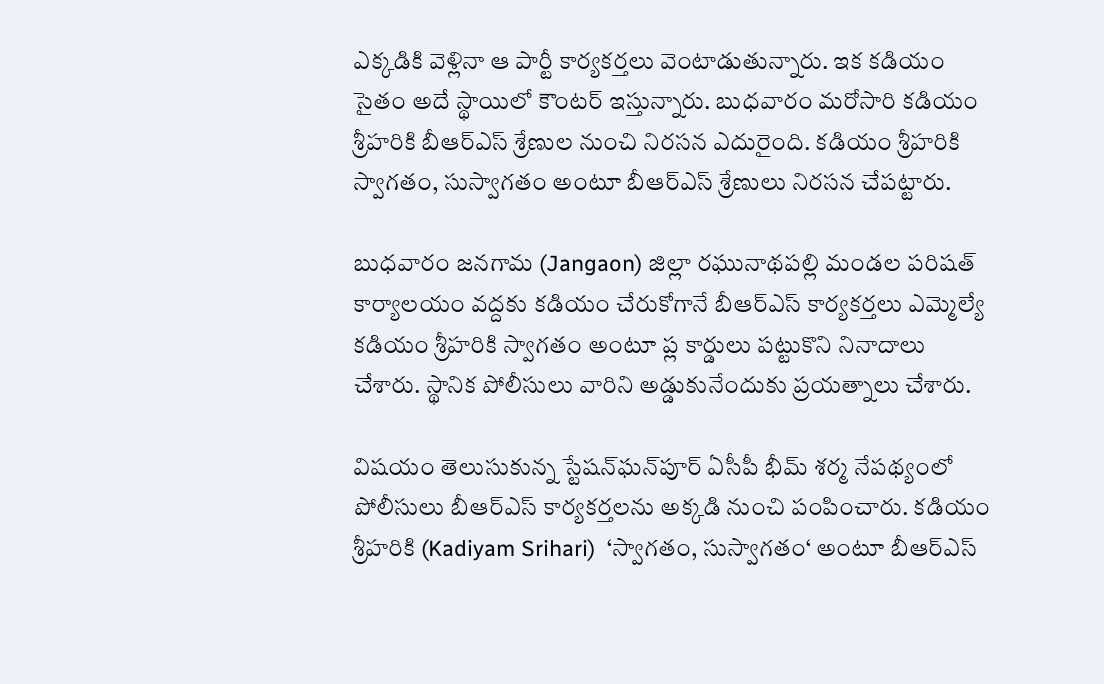ఎక్కడికి వెళ్లినా ఆ పార్టీ కార్యకర్తలు వెంటాడుతున్నారు. ఇక కడియం సైతం అదే స్థాయిలో కౌంటర్ ఇస్తున్నారు. బుధవారం మరోసారి కడియం శ్రీహరికి బీఆర్ఎస్ శ్రేణుల నుంచి నిరసన ఎదురైంది. కడియం శ్రీహరికి స్వాగతం, సుస్వాగతం అంటూ బీఆర్ఎస్ శ్రేణులు నిరసన చేపట్టారు.

బుధవారం జనగామ (Jangaon) జిల్లా రఘునాథపల్లి మండల పరిషత్ కార్యాలయం వద్దకు కడియం చేరుకోగానే బీఆర్ఎస్ కార్యకర్తలు ఎమ్మెల్యే కడియం శ్రీహరికి స్వాగతం అంటూ ప్ల కార్డులు పట్టుకొని నినాదాలు చేశారు. స్థానిక పోలీసులు వారిని అడ్డుకునేందుకు ప్రయత్నాలు చేశారు.

విషయం తెలుసుకున్న స్టేషన్‌ఘన్‌పూర్ ఏసీపీ భీమ్ శర్మ నేపథ్యంలో పోలీసులు బీఆర్ఎస్ కార్యకర్తలను అక్కడి నుంచి పంపించారు. కడియం శ్రీహరికి (Kadiyam Srihari)  ‘స్వాగతం, సుస్వాగతం‘ అంటూ బీఆర్ఎస్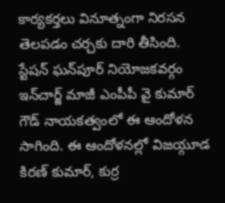కార్యకర్తలు వినూత్నంగా నిరసన తెలపడం చర్చకు దారి తీసింది. స్టేషన్ ఘన్‌పూర్ నియోజకవర్గం ఇన్‌చార్జ్ మాజీ ఎంపీపీ వై కుమార్ గౌడ్ నాయకత్వంలో ఈ ఆందోళన సాగింది. ఈ ఆందోళనల్లో విజయ్గూడ కిరణ్ కుమార్, కుర్ర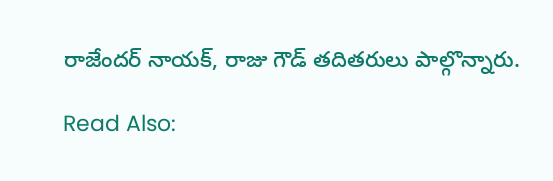రాజేందర్ నాయక్, రాజు గౌడ్ తదితరులు పాల్గొన్నారు.

Read Also: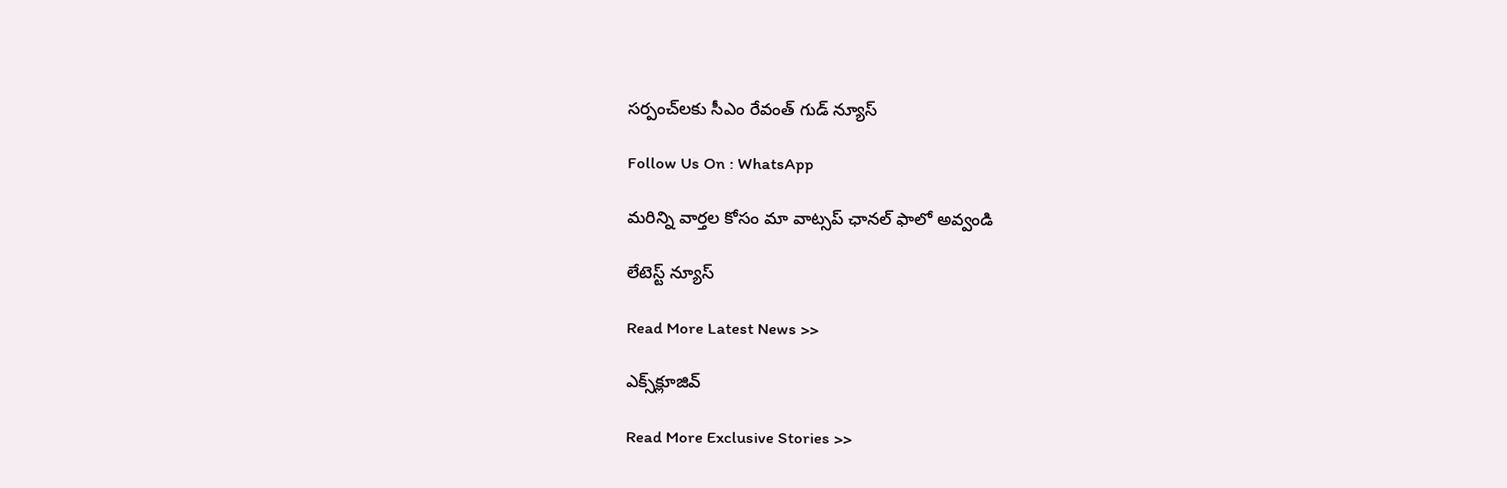సర్పంచ్‌లకు సీఎం రేవంత్ గుడ్ న్యూస్

Follow Us On : WhatsApp

మ‌రిన్ని వార్త‌ల కోసం మా వాట్స‌ప్ ఛాన‌ల్ ఫాలో అవ్వండి

లేటెస్ట్ న్యూస్‌

Read More Latest News >>

ఎక్స్‌క్లూజివ్‌

Read More Exclusive Stories >>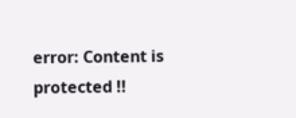error: Content is protected !!